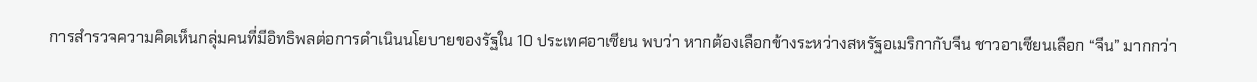การสำรวจความคิดเห็นกลุ่มคนที่มีอิทธิพลต่อการดำเนินนโยบายของรัฐใน 10 ประเทศอาเซียน พบว่า หากต้องเลือกข้างระหว่างสหรัฐอเมริกากับจีน ชาวอาเซียนเลือก “จีน” มากกว่า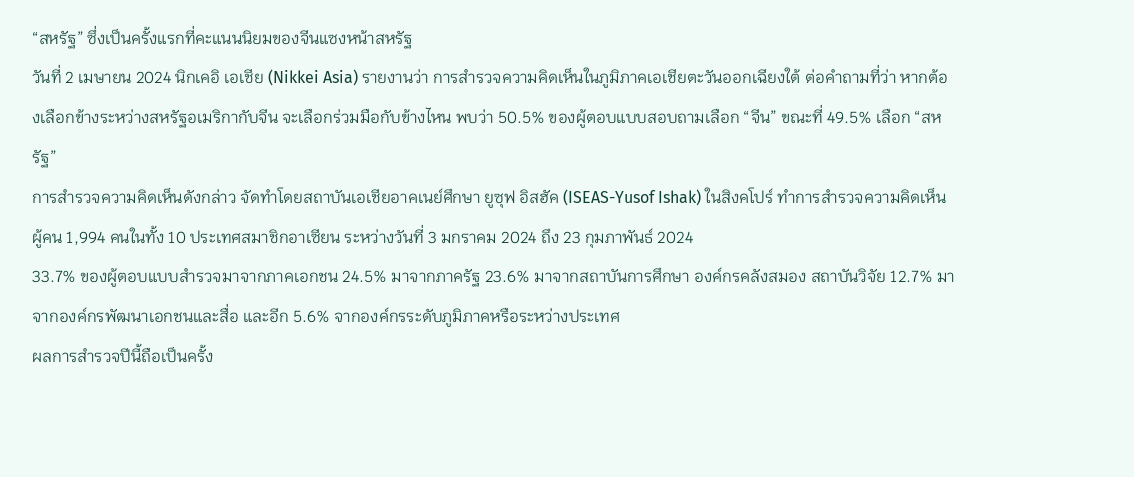“สหรัฐ” ซึ่งเป็นครั้งแรกที่คะแนนนิยมของจีนแซงหน้าสหรัฐ
วันที่ 2 เมษายน 2024 นิกเคอิ เอเชีย (Nikkei Asia) รายงานว่า การสำรวจความคิดเห็นในภูมิภาคเอเชียตะวันออกเฉียงใต้ ต่อคำถามที่ว่า หากต้องเลือกข้างระหว่างสหรัฐอเมริกากับจีน จะเลือกร่วมมือกับข้างไหน พบว่า 50.5% ของผู้ตอบแบบสอบถามเลือก “จีน” ขณะที่ 49.5% เลือก “สหรัฐ”
การสำรวจความคิดเห็นดังกล่าว จัดทำโดยสถาบันเอเชียอาคเนย์ศึกษา ยูซุฟ อิสฮัค (ISEAS-Yusof Ishak) ในสิงคโปร์ ทำการสำรวจความคิดเห็นผู้คน 1,994 คนในทั้ง 10 ประเทศสมาชิกอาเซียน ระหว่างวันที่ 3 มกราคม 2024 ถึง 23 กุมภาพันธ์ 2024
33.7% ของผู้ตอบแบบสำรวจมาจากภาคเอกชน 24.5% มาจากภาครัฐ 23.6% มาจากสถาบันการศึกษา องค์กรคลังสมอง สถาบันวิจัย 12.7% มาจากองค์กรพัฒนาเอกชนและสื่อ และอีก 5.6% จากองค์กรระดับภูมิภาคหรือระหว่างประเทศ
ผลการสำรวจปีนี้ถือเป็นครั้ง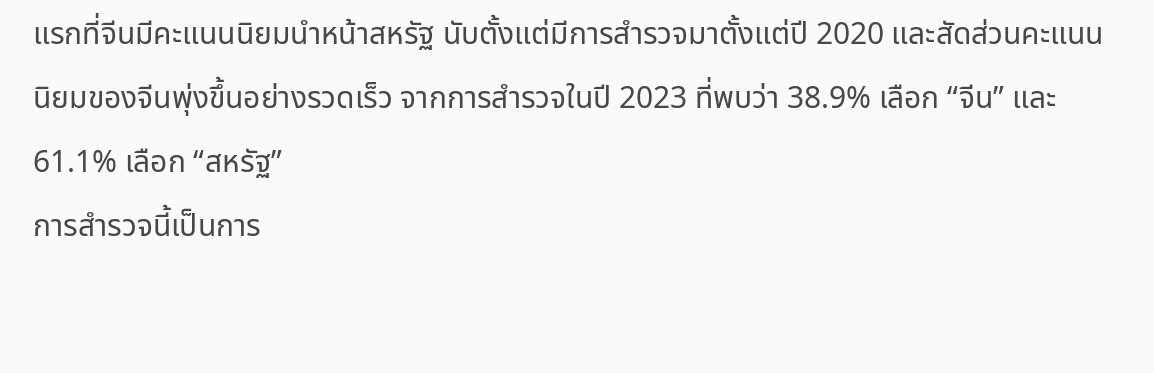แรกที่จีนมีคะแนนนิยมนำหน้าสหรัฐ นับตั้งแต่มีการสำรวจมาตั้งแต่ปี 2020 และสัดส่วนคะแนนนิยมของจีนพุ่งขึ้นอย่างรวดเร็ว จากการสำรวจในปี 2023 ที่พบว่า 38.9% เลือก “จีน” และ 61.1% เลือก “สหรัฐ”
การสำรวจนี้เป็นการ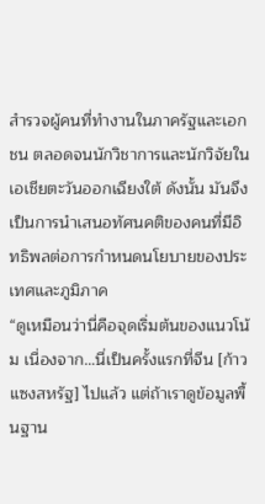สำรวจผู้คนที่ทำงานในภาครัฐและเอกชน ตลอดจนนักวิชาการและนักวิจัยในเอเชียตะวันออกเฉียงใต้ ดังนั้น มันจึงเป็นการนำเสนอทัศนคติของคนที่มีอิทธิพลต่อการกำหนดนโยบายของประเทศและภูมิภาค
“ดูเหมือนว่านี่คือจุดเริ่มต้นของแนวโน้ม เนื่องจาก…นี่เป็นครั้งแรกที่จีน [ก้าวแซงสหรัฐ] ไปแล้ว แต่ถ้าเราดูข้อมูลพื้นฐาน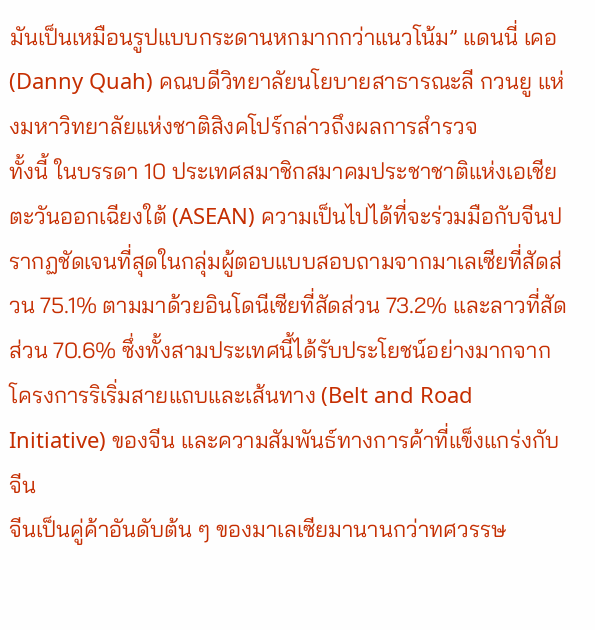มันเป็นเหมือนรูปแบบกระดานหกมากกว่าแนวโน้ม” แดนนี่ เคอ (Danny Quah) คณบดีวิทยาลัยนโยบายสาธารณะลี กวนยู แห่งมหาวิทยาลัยแห่งชาติสิงคโปร์กล่าวถึงผลการสำรวจ
ทั้งนี้ ในบรรดา 10 ประเทศสมาชิกสมาคมประชาชาติแห่งเอเชียตะวันออกเฉียงใต้ (ASEAN) ความเป็นไปได้ที่จะร่วมมือกับจีนปรากฏชัดเจนที่สุดในกลุ่มผู้ตอบแบบสอบถามจากมาเลเซียที่สัดส่วน 75.1% ตามมาด้วยอินโดนีเซียที่สัดส่วน 73.2% และลาวที่สัดส่วน 70.6% ซึ่งทั้งสามประเทศนี้ได้รับประโยชน์อย่างมากจากโครงการริเริ่มสายแถบและเส้นทาง (Belt and Road Initiative) ของจีน และความสัมพันธ์ทางการค้าที่แข็งแกร่งกับจีน
จีนเป็นคู่ค้าอันดับต้น ๆ ของมาเลเซียมานานกว่าทศวรรษ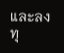และลงทุ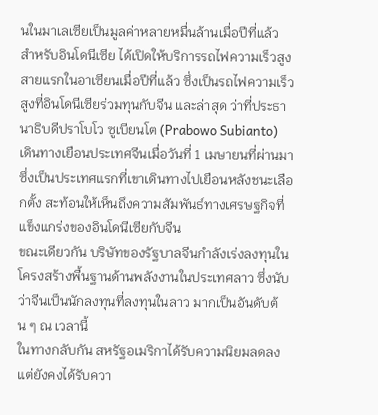นในมาเลเซียเป็นมูลค่าหลายหมื่นล้านเมื่อปีที่แล้ว
สำหรับอินโดนีเซีย ได้เปิดให้บริการรถไฟความเร็วสูงสายแรกในอาเซียนเมื่อปีที่แล้ว ซึ่งเป็นรถไฟความเร็วสูงที่อินโดนีเซียร่วมทุนกับจีน และล่าสุด ว่าที่ประธานาธิบดีปราโบโว ซูเบียนโต (Prabowo Subianto) เดินทางเยือนประเทศจีนเมื่อวันที่ 1 เมษายนที่ผ่านมา ซึ่งเป็นประเทศแรกที่เขาเดินทางไปเยือนหลังชนะเลือกตั้ง สะท้อนให้เห็นถึงความสัมพันธ์ทางเศรษฐกิจที่แข็งแกร่งของอินโดนีเซียกับจีน
ขณะเดียวกัน บริษัทของรัฐบาลจีนกำลังเร่งลงทุนในโครงสร้างพื้นฐานด้านพลังงานในประเทศลาว ซึ่งนับว่าจีนเป็นนักลงทุนที่ลงทุนในลาว มากเป็นอันดับต้น ๆ ณ เวลานี้
ในทางกลับกัน สหรัฐอเมริกาได้รับความนิยมลดลง แต่ยังคงได้รับควา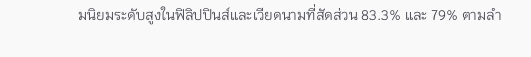มนิยมระดับสูงในฟิลิปปินส์และเวียดนามที่สัดส่วน 83.3% และ 79% ตามลำ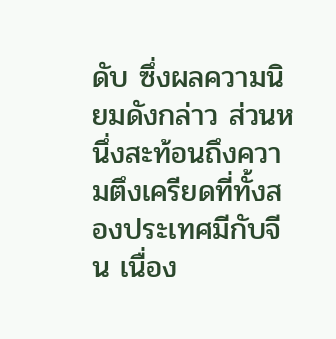ดับ ซึ่งผลความนิยมดังกล่าว ส่วนหนึ่งสะท้อนถึงความตึงเครียดที่ทั้งสองประเทศมีกับจีน เนื่อง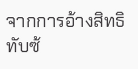จากการอ้างสิทธิทับซ้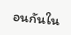อนกันใน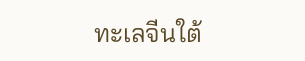ทะเลจีนใต้